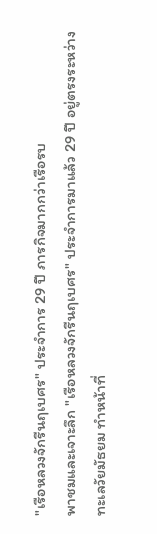"เรือหลวงจักรีนฤเบศร" ประจำการ 29 ปี ภารกิจมากกว่าเรือรบ
พาชมและเจาะลึก "เรือหลวงจักรีนฤเบศร" ประจำการมาแล้ว 29 ปี อยู่ตรงระหว่างทะเลวัยมัธยม ทำหน้าที่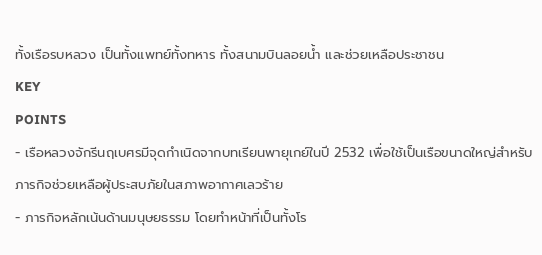ทั้งเรือรบหลวง เป็นทั้งแพทย์ทั้งทหาร ทั้งสนามบินลอยน้ำ และช่วยเหลือประชาชน
KEY
POINTS
- เรือหลวงจักรีนฤเบศรมีจุดกำเนิดจากบทเรียนพายุเกย์ในปี 2532 เพื่อใช้เป็นเรือขนาดใหญ่สำหรับภารกิจช่วยเหลือผู้ประสบภัยในสภาพอากาศเลวร้าย
- ภารกิจหลักเน้นด้านมนุษยธรรม โดยทำหน้าที่เป็นทั้งโร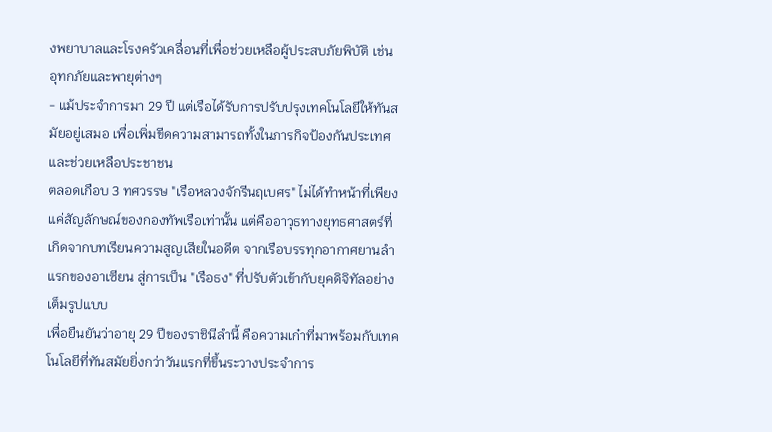งพยาบาลและโรงครัวเคลื่อนที่เพื่อช่วยเหลือผู้ประสบภัยพิบัติ เช่น อุทกภัยและพายุต่างๆ
- แม้ประจำการมา 29 ปี แต่เรือได้รับการปรับปรุงเทคโนโลยีให้ทันสมัยอยู่เสมอ เพื่อเพิ่มขีดความสามารถทั้งในภารกิจป้องกันประเทศและช่วยเหลือประชาชน
ตลอดเกือบ 3 ทศวรรษ "เรือหลวงจักรีนฤเบศร" ไม่ได้ทำหน้าที่เพียงแค่สัญลักษณ์ของกองทัพเรือเท่านั้น แต่คืออาวุธทางยุทธศาสตร์ที่เกิดจากบทเรียนความสูญเสียในอดีต จากเรือบรรทุกอากาศยานลำแรกของอาเซียน สู่การเป็น "เรือธง" ที่ปรับตัวเข้ากับยุคดิจิทัลอย่างเต็มรูปแบบ
เพื่อยืนยันว่าอายุ 29 ปีของราชินีลำนี้ คือความเก๋าที่มาพร้อมกับเทคโนโลยีที่ทันสมัยยิ่งกว่าวันแรกที่ขึ้นระวางประจำการ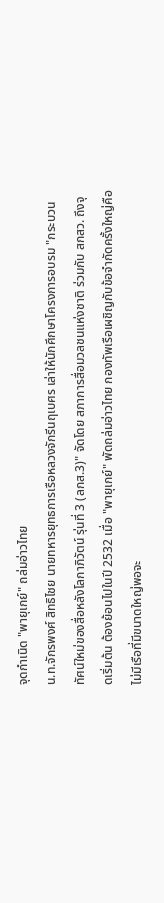จุดกำเนิด "พายุเกย์" ถล่มอ่าวไทย
น.ท.จักรพงศ์ สิทธิไชย นายทหารยุทธการเรือหลวงจักรีนฤเบศร เล่าให้นักศึกษาโครงการอบรม "กระบวนทัศน์ใหม่ของสื่อหลังโลกาภิวัตน์ รุ่นที่ 3 (ลกส.3)" จัดโดย สภาการสื่อมวลชนแห่งชาติ ร่วมกับ สกสว. ถึงจุดเริ่มต้น ต้องย้อนไปในปี 2532 เมื่อ "พายุเกย์" พัดถล่มอ่าวไทย กองทัพเรือเผชิญกับข้อจำกัดครั้งใหญ่คือไม่มีเรือที่มีขนาดใหญ่พอจะ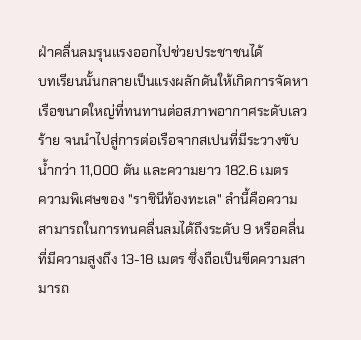ฝ่าคลื่นลมรุนแรงออกไปช่วยประชาชนได้
บทเรียนนั้นกลายเป็นแรงผลักดันให้เกิดการจัดหาเรือขนาดใหญ่ที่ทนทานต่อสภาพอากาศระดับเลวร้าย จนนำไปสู่การต่อเรือจากสเปนที่มีระวางขับน้ำกว่า 11,000 ตัน และความยาว 182.6 เมตร
ความพิเศษของ "ราชินีท้องทะเล" ลำนี้คือความสามารถในการทนคลื่นลมได้ถึงระดับ 9 หรือคลื่นที่มีความสูงถึง 13-18 เมตร ซึ่งถือเป็นขีดความสามารถ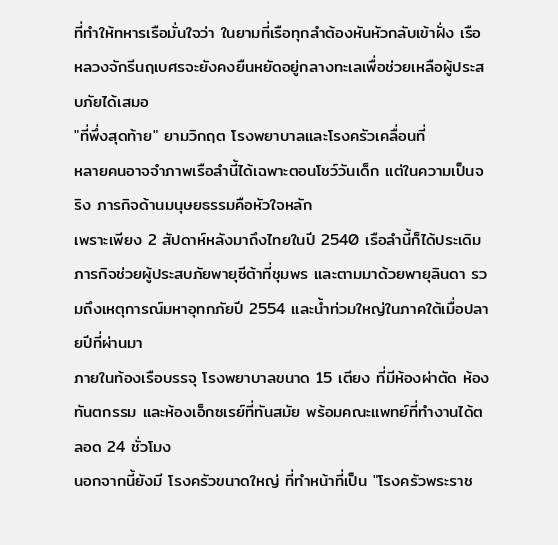ที่ทำให้ทหารเรือมั่นใจว่า ในยามที่เรือทุกลำต้องหันหัวกลับเข้าฝั่ง เรือหลวงจักรีนฤเบศรจะยังคงยืนหยัดอยู่กลางทะเลเพื่อช่วยเหลือผู้ประสบภัยได้เสมอ
"ที่พึ่งสุดท้าย" ยามวิกฤต โรงพยาบาลและโรงครัวเคลื่อนที่
หลายคนอาจจำภาพเรือลำนี้ได้เฉพาะตอนโชว์วันเด็ก แต่ในความเป็นจริง ภารกิจด้านมนุษยธรรมคือหัวใจหลัก
เพราะเพียง 2 สัปดาห์หลังมาถึงไทยในปี 2540 เรือลำนี้ก็ได้ประเดิมภารกิจช่วยผู้ประสบภัยพายุซีต้าที่ชุมพร และตามมาด้วยพายุลินดา รวมถึงเหตุการณ์มหาอุทกภัยปี 2554 และน้ำท่วมใหญ่ในภาคใต้เมื่อปลายปีที่ผ่านมา
ภายในท้องเรือบรรจุ โรงพยาบาลขนาด 15 เตียง ที่มีห้องผ่าตัด ห้องทันตกรรม และห้องเอ็กซเรย์ที่ทันสมัย พร้อมคณะแพทย์ที่ทำงานได้ตลอด 24 ชั่วโมง
นอกจากนี้ยังมี โรงครัวขนาดใหญ่ ที่ทำหน้าที่เป็น "โรงครัวพระราช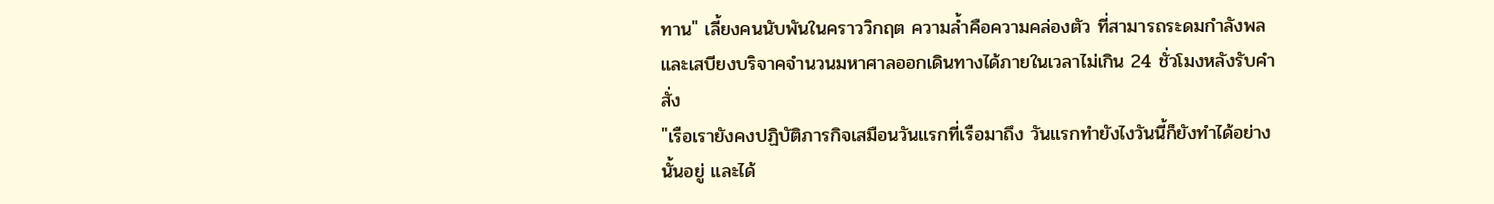ทาน" เลี้ยงคนนับพันในคราววิกฤต ความล้ำคือความคล่องตัว ที่สามารถระดมกำลังพลและเสบียงบริจาคจำนวนมหาศาลออกเดินทางได้ภายในเวลาไม่เกิน 24 ชั่วโมงหลังรับคำสั่ง
"เรือเรายังคงปฏิบัติภารกิจเสมือนวันแรกที่เรือมาถึง วันแรกทำยังไงวันนี้ก็ยังทำได้อย่างนั้นอยู่ และได้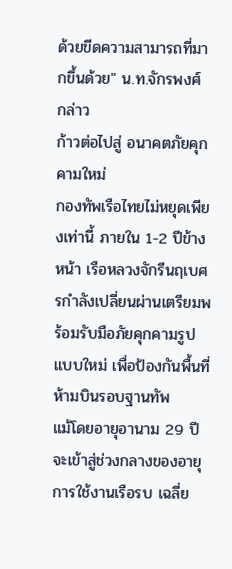ด้วยขีดความสามารถที่มากขึ้นด้วย" น.ท.จักรพงศ์ กล่าว
ก้าวต่อไปสู่ อนาคตภัยคุกคามใหม่
กองทัพเรือไทยไม่หยุดเพียงเท่านี้ ภายใน 1-2 ปีข้างหน้า เรือหลวงจักรีนฤเบศรกำลังเปลี่ยนผ่านเตรียมพร้อมรับมือภัยคุกคามรูปแบบใหม่ เพื่อป้องกันพื้นที่ห้ามบินรอบฐานทัพ
แม้โดยอายุอานาม 29 ปีจะเข้าสู่ช่วงกลางของอายุการใช้งานเรือรบ เฉลี่ย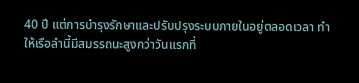40 ปี แต่การบำรุงรักษาและปรับปรุงระบบภายในอยู่ตลอดเวลา ทำให้เรือลำนี้มีสมรรถนะสูงกว่าวันแรกที่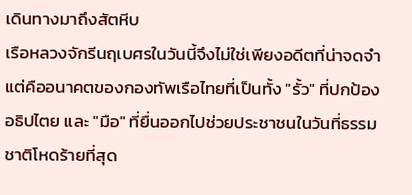เดินทางมาถึงสัตหีบ
เรือหลวงจักรีนฤเบศรในวันนี้จึงไม่ใช่เพียงอดีตที่น่าจดจำ แต่คืออนาคตของกองทัพเรือไทยที่เป็นทั้ง "รั้ว" ที่ปกป้องอธิปไตย และ "มือ" ที่ยื่นออกไปช่วยประชาชนในวันที่ธรรมชาติโหดร้ายที่สุด